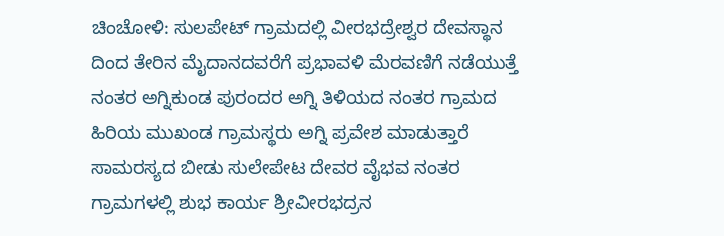ಚಿಂಚೋಳಿ: ಸುಲಪೇಟ್ ಗ್ರಾಮದಲ್ಲಿ ವೀರಭದ್ರೇಶ್ವರ ದೇವಸ್ಥಾನ ದಿಂದ ತೇರಿನ ಮೈದಾನದವರೆಗೆ ಪ್ರಭಾವಳಿ ಮೆರವಣಿಗೆ ನಡೆಯುತ್ತೆ ನಂತರ ಅಗ್ನಿಕುಂಡ ಪುರಂದರ ಅಗ್ನಿ ತಿಳಿಯದ ನಂತರ ಗ್ರಾಮದ ಹಿರಿಯ ಮುಖಂಡ ಗ್ರಾಮಸ್ಥರು ಅಗ್ನಿ ಪ್ರವೇಶ ಮಾಡುತ್ತಾರೆ ಸಾಮರಸ್ಯದ ಬೀಡು ಸುಲೇಪೇಟ ದೇವರ ವೈಭವ ನಂತರ ಗ್ರಾಮಗಳಲ್ಲಿ ಶುಭ ಕಾರ್ಯ ಶ್ರೀವೀರಭದ್ರನ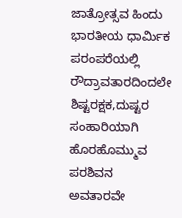ಜಾತ್ರೋತ್ಸವ ಹಿಂದು ಭಾರತೀಯ ಧಾರ್ಮಿಕ ಪರಂಪರೆಯಲ್ಲಿ ರೌದ್ರಾವತಾರದಿಂದಲೇ ಶಿಷ್ಟರಕ್ಷಕ,ದುಷ್ಟರ ಸಂಹಾರಿಯಾಗಿ ಹೊರಹೊಮ್ಮುವ ಪರಶಿವನ ಅವತಾರವೇ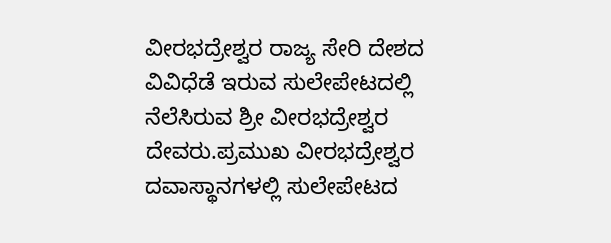ವೀರಭದ್ರೇಶ್ವರ ರಾಜ್ಯ ಸೇರಿ ದೇಶದ ವಿವಿಧೆಡೆ ಇರುವ ಸುಲೇಪೇಟದಲ್ಲಿ ನೆಲೆಸಿರುವ ಶ್ರೀ ವೀರಭದ್ರೇಶ್ವರ ದೇವರು.ಪ್ರಮುಖ ವೀರಭದ್ರೇಶ್ವರ ದವಾಸ್ಥಾನಗಳಲ್ಲಿ ಸುಲೇಪೇಟದ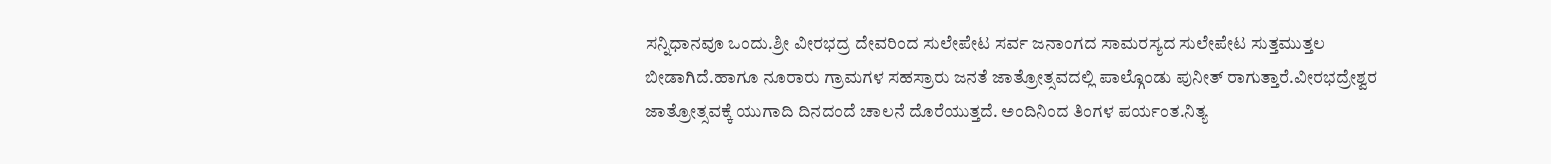ಸನ್ನಿಧಾನವೂ ಒಂದು.ಶ್ರೀ ವೀರಭದ್ರ ದೇವರಿಂದ ಸುಲೇಪೇಟ ಸರ್ವ ಜನಾಂಗದ ಸಾಮರಸ್ಯದ ಸುಲೇಪೇಟ ಸುತ್ತಮುತ್ತಲ ಬೀಡಾಗಿದೆ.ಹಾಗೂ ನೂರಾರು ಗ್ರಾಮಗಳ ಸಹಸ್ರಾರು ಜನತೆ ಜಾತ್ರೋತ್ಸವದಲ್ಲಿ ಪಾಲ್ಗೊಂಡು ಪುನೀತ್ ರಾಗುತ್ತಾರೆ.ವೀರಭದ್ರೇಶ್ವರ ಜಾತ್ರೋತ್ಸವಕ್ಕೆ ಯುಗಾದಿ ದಿನದಂದೆ ಚಾಲನೆ ದೊರೆಯುತ್ತದೆ. ಅಂದಿನಿಂದ ತಿಂಗಳ ಪರ್ಯಂತ.ನಿತ್ಯ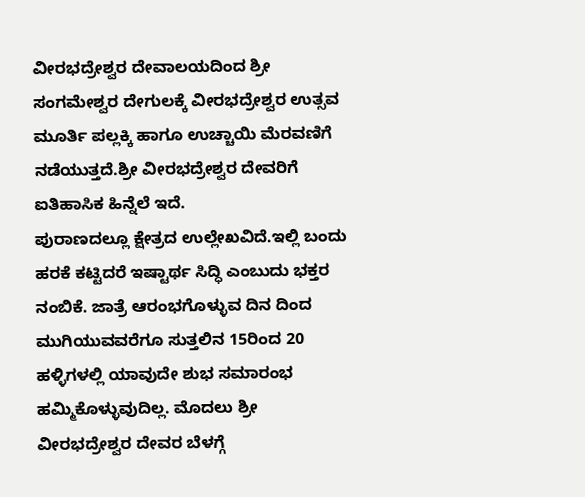ವೀರಭದ್ರೇಶ್ವರ ದೇವಾಲಯದಿಂದ ಶ್ರೀ ಸಂಗಮೇಶ್ವರ ದೇಗುಲಕ್ಕೆ ವೀರಭದ್ರೇಶ್ವರ ಉತ್ಸವ ಮೂರ್ತಿ ಪಲ್ಲಕ್ಕಿ ಹಾಗೂ ಉಚ್ಚಾಯಿ ಮೆರವಣಿಗೆ ನಡೆಯುತ್ತದೆ.ಶ್ರೀ ವೀರಭದ್ರೇಶ್ವರ ದೇವರಿಗೆ ಐತಿಹಾಸಿಕ ಹಿನ್ನೆಲೆ ಇದೆ.
ಪುರಾಣದಲ್ಲೂ ಕ್ಷೇತ್ರದ ಉಲ್ಲೇಖವಿದೆ.ಇಲ್ಲಿ ಬಂದು ಹರಕೆ ಕಟ್ಟಿದರೆ ಇಷ್ಟಾರ್ಥ ಸಿದ್ಧಿ ಎಂಬುದು ಭಕ್ತರ ನಂಬಿಕೆ. ಜಾತ್ರೆ ಆರಂಭಗೊಳ್ಳುವ ದಿನ ದಿಂದ ಮುಗಿಯುವವರೆಗೂ ಸುತ್ತಲಿನ 15ರಿಂದ 20 ಹಳ್ಳಿಗಳಲ್ಲಿ ಯಾವುದೇ ಶುಭ ಸಮಾರಂಭ ಹಮ್ಮಿಕೊಳ್ಳುವುದಿಲ್ಲ. ಮೊದಲು ಶ್ರೀ ವೀರಭದ್ರೇಶ್ವರ ದೇವರ ಬೆಳಗ್ಗೆ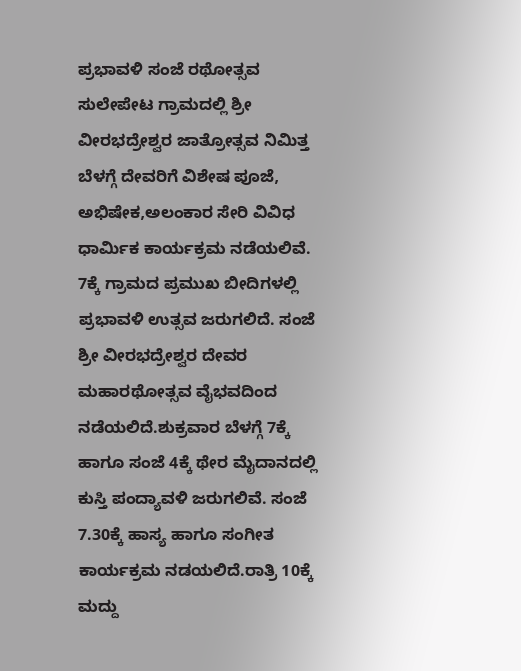ಪ್ರಭಾವಳಿ ಸಂಜೆ ರಥೋತ್ಸವ ಸುಲೇಪೇಟ ಗ್ರಾಮದಲ್ಲಿ ಶ್ರೀ ವೀರಭದ್ರೇಶ್ವರ ಜಾತ್ರೋತ್ಸವ ನಿಮಿತ್ತ ಬೆಳಗ್ಗೆ ದೇವರಿಗೆ ವಿಶೇಷ ಪೂಜೆ, ಅಭಿಷೇಕ,ಅಲಂಕಾರ ಸೇರಿ ವಿವಿಧ ಧಾರ್ಮಿಕ ಕಾರ್ಯಕ್ರಮ ನಡೆಯಲಿವೆ. 7ಕ್ಕೆ ಗ್ರಾಮದ ಪ್ರಮುಖ ಬೀದಿಗಳಲ್ಲಿ ಪ್ರಭಾವಳಿ ಉತ್ಸವ ಜರುಗಲಿದೆ. ಸಂಜೆ ಶ್ರೀ ವೀರಭದ್ರೇಶ್ವರ ದೇವರ ಮಹಾರಥೋತ್ಸವ ವೈಭವದಿಂದ ನಡೆಯಲಿದೆ.ಶುಕ್ರವಾರ ಬೆಳಗ್ಗೆ 7ಕ್ಕೆ ಹಾಗೂ ಸಂಜೆ 4ಕ್ಕೆ ಥೇರ ಮೈದಾನದಲ್ಲಿ ಕುಸ್ತಿ ಪಂದ್ಯಾವಳಿ ಜರುಗಲಿವೆ. ಸಂಜೆ 7.30ಕ್ಕೆ ಹಾಸ್ಯ ಹಾಗೂ ಸಂಗೀತ ಕಾರ್ಯಕ್ರಮ ನಡಯಲಿದೆ.ರಾತ್ರಿ 10ಕ್ಕೆ ಮದ್ದು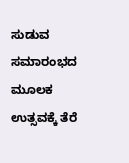ಸುಡುವ ಸಮಾರಂಭದ ಮೂಲಕ ಉತ್ಸವಕ್ಕೆ ತೆರೆ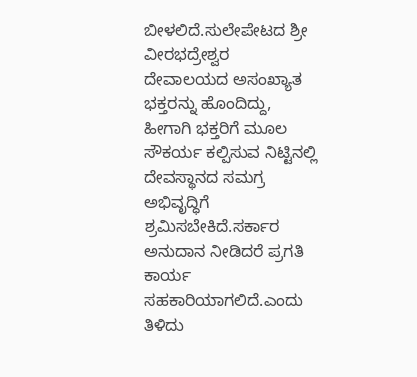ಬೀಳಲಿದೆ.ಸುಲೇಪೇಟದ ಶ್ರೀ ವೀರಭದ್ರೇಶ್ವರ ದೇವಾಲಯದ ಅಸಂಖ್ಯಾತ ಭಕ್ತರನ್ನು ಹೊಂದಿದ್ದು, ಹೀಗಾಗಿ ಭಕ್ತರಿಗೆ ಮೂಲ ಸೌಕರ್ಯ ಕಲ್ಪಿಸುವ ನಿಟ್ಟಿನಲ್ಲಿ ದೇವಸ್ಥಾನದ ಸಮಗ್ರ ಅಭಿವೃದ್ಧಿಗೆ ಶ್ರಮಿಸಬೇಕಿದೆ.ಸರ್ಕಾರ ಅನುದಾನ ನೀಡಿದರೆ ಪ್ರಗತಿ ಕಾರ್ಯ ಸಹಕಾರಿಯಾಗಲಿದೆ.ಎಂದು ತಿಳಿದು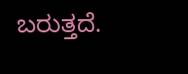ಬರುತ್ತದೆ.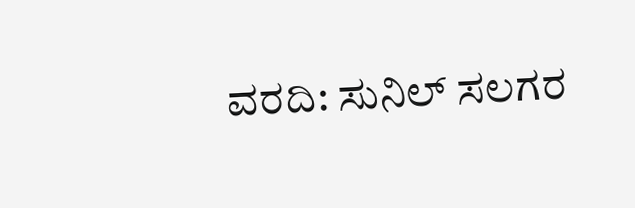ವರದಿ: ಸುನಿಲ್ ಸಲಗರ